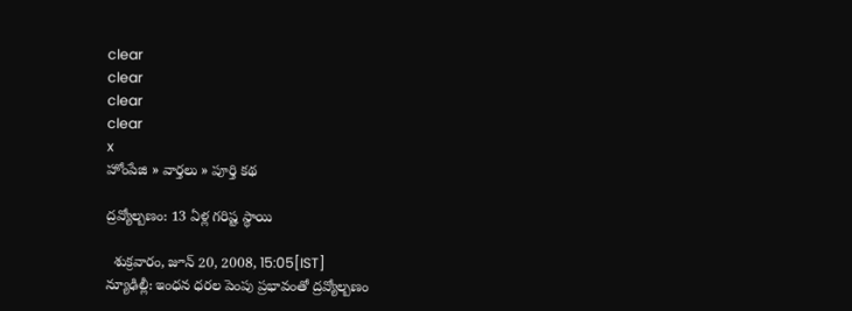clear
clear
clear
clear
x
హోంపేజి » వార్తలు » పూర్తి కథ

ద్రవ్యోల్బణం: 13 ఏళ్ల గరిష్ట స్థాయి

  శుక్రవారం, జూన్ 20, 2008, 15:05[IST]
న్యూఢిల్లీ: ఇంధన ధరల పెంపు ప్రభావంతో ద్రవ్యోల్బణం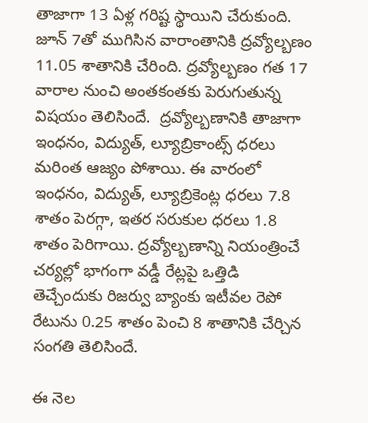తాజాగా 13 ఏళ్ల గరిష్ట స్థాయిని చేరుకుంది. జూన్ 7తో ముగిసిన వారాంతానికి ద్రవ్యోల్బణం 11.05 శాతానికి చేరింది. ద్రవ్యోల్బణం గత 17 వారాల నుంచి అంతకంతకు పెరుగుతున్న విషయం తెలిసిందే.  ద్రవ్యోల్బణానికి తాజాగా ఇంధనం, విద్యుత్, ల్యూబ్రికాంట్స్ ధరలు మరింత ఆజ్యం పోశాయి. ఈ వారంలో ఇంధనం, విద్యుత్, ల్యూబ్రికెంట్ల ధరలు 7.8 శాతం పెరగ్గా, ఇతర సరుకుల ధరలు 1.8 శాతం పెరిగాయి. ద్రవ్యోల్బణాన్ని నియంత్రించే చర్యల్లో భాగంగా వడ్డీ రేట్లపై ఒత్తిడి తెచ్చేందుకు రిజర్వు బ్యాంకు ఇటీవల రెపో రేటును 0.25 శాతం పెంచి 8 శాతానికి చేర్చిన సంగతి తెలిసిందే.

ఈ నెల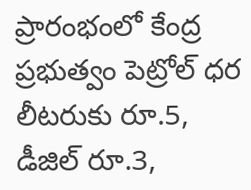ప్రారంభంలో కేంద్ర ప్రభుత్వం పెట్రోల్ ధర లీటరుకు రూ.5, డీజిల్ రూ.3,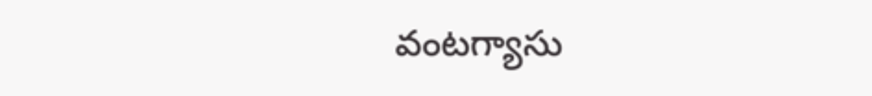వంటగ్యాసు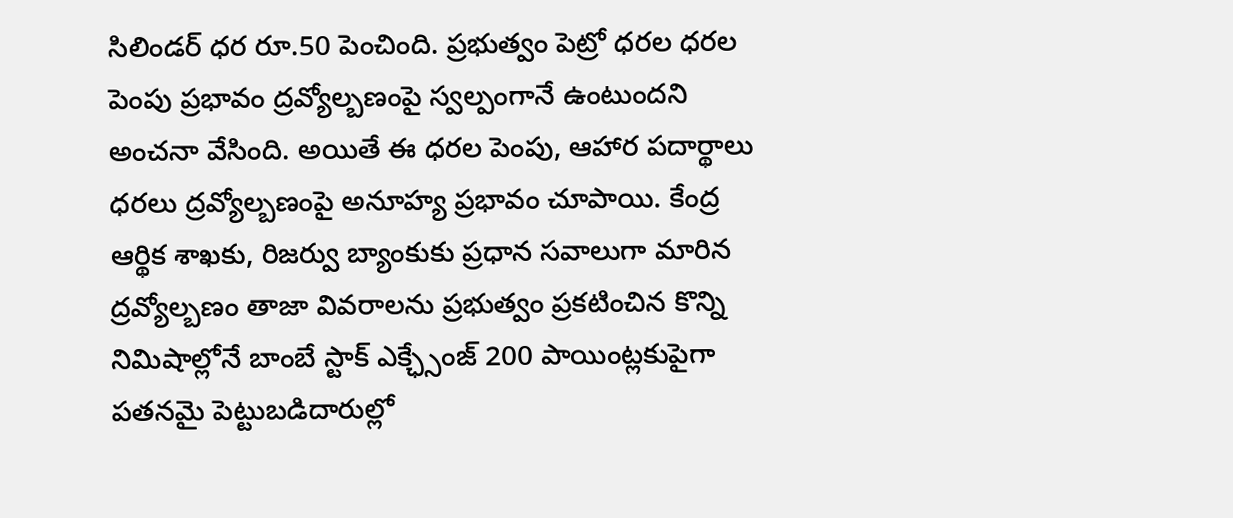సిలిండర్ ధర రూ.50 పెంచింది. ప్రభుత్వం పెట్రో ధరల ధరల పెంపు ప్రభావం ద్రవ్యోల్బణంపై స్వల్పంగానే ఉంటుందని అంచనా వేసింది. అయితే ఈ ధరల పెంపు, ఆహార పదార్థాలు ధరలు ద్రవ్యోల్బణంపై అనూహ్య ప్రభావం చూపాయి. కేంద్ర ఆర్థిక శాఖకు, రిజర్వు బ్యాంకుకు ప్రధాన సవాలుగా మారిన ద్రవ్యోల్బణం తాజా వివరాలను ప్రభుత్వం ప్రకటించిన కొన్ని నిమిషాల్లోనే బాంబే స్టాక్ ఎక్ఛ్సేంజ్ 200 పాయింట్లకుపైగా పతనమై పెట్టుబడిదారుల్లో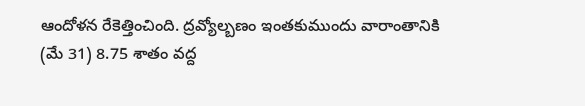ఆందోళన రేకెత్తించింది. ద్రవ్యోల్బణం ఇంతకుముందు వారాంతానికి (మే 31) 8.75 శాతం వద్ద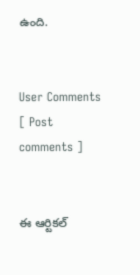ఉంది.


User Comments
[ Post comments ]


ఈ ఆర్టికల్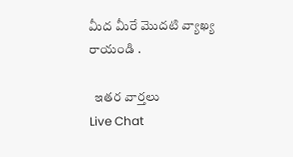మీద మీరే మొదటి వ్యాఖ్య రాయండి .

  ఇతర వార్తలు
Live Chat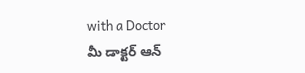with a Doctor
మీ డాక్టర్ ఆన్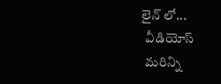లైన్ లో...
  వీడియోస్
  మరిన్ని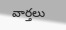వార్తలు